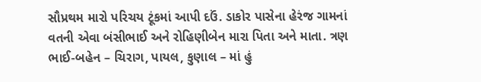સૌપ્રથમ મારો પરિચય ટૂંકમાં આપી દઉં. ડાકોર પાસેના હેરંજ ગામનાં વતની એવા બંસીભાઈ અને રોહિણીબેન મારા પિતા અને માતા. ત્રણ ભાઈ-બહેન – ચિરાગ, પાયલ, કુણાલ – માં હું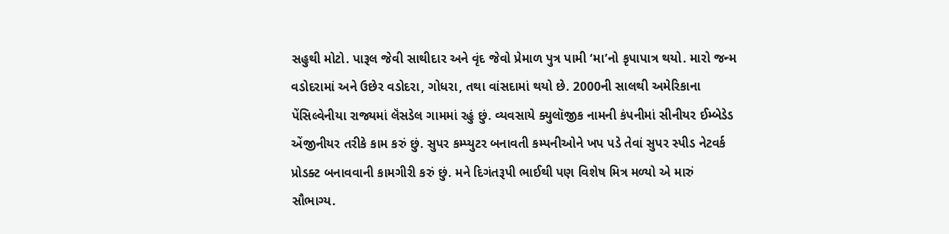સહુથી મોટો. પારૂલ જેવી સાથીદાર અને વૃંદ જેવો પ્રેમાળ પુત્ર પામી ‘મા’નો કૃપાપાત્ર થયો. મારો જન્મ વડોદરામાં અને ઉછેર વડોદરા, ગોધરા, તથા વાંસદામાં થયો છે. 2000ની સાલથી અમેરિકાના પેંસિલ્વેનીયા રાજ્યમાં લૅંસડેલ ગામમાં રહું છું. વ્યવસાયે ક્યુલૉજીક નામની કંપનીમાં સીનીયર ઈમ્બેડેડ એંજીનીયર તરીકે કામ કરું છું. સુપર કમ્પ્યુટર બનાવતી કમ્પનીઓને ખપ પડે તેવાં સુપર સ્પીડ નેટવર્ક પ્રોડક્ટ બનાવવાની કામગીરી કરું છું. મને દિગંતરૂપી ભાઈથી પણ વિશેષ મિત્ર મળ્યો એ મારું સૌભાગ્ય.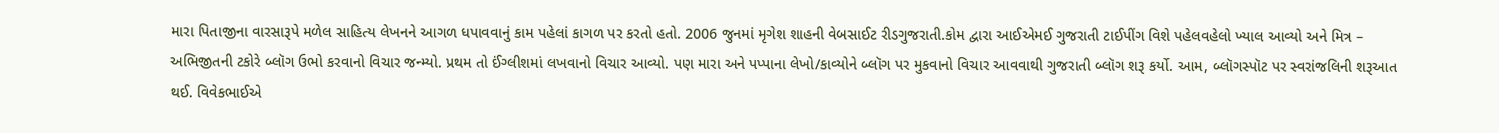મારા પિતાજીના વારસારૂપે મળેલ સાહિત્ય લેખનને આગળ ધપાવવાનું કામ પહેલાં કાગળ પર કરતો હતો. 2006 જુનમાં મૃગેશ શાહની વેબસાઈટ રીડગુજરાતી.કોમ દ્વારા આઈએમઈ ગુજરાતી ટાઈપીંગ વિશે પહેલવહેલો ખ્યાલ આવ્યો અને મિત્ર – અભિજીતની ટકોરે બ્લૉગ ઉભો કરવાનો વિચાર જન્મ્યો. પ્રથમ તો ઈંગ્લીશમાં લખવાનો વિચાર આવ્યો. પણ મારા અને પપ્પાના લેખો/કાવ્યોને બ્લૉગ પર મુકવાનો વિચાર આવવાથી ગુજરાતી બ્લૉગ શરૂ કર્યો. આમ, બ્લૉગસ્પૉટ પર સ્વરાંજલિની શરૂઆત થઈ. વિવેકભાઈએ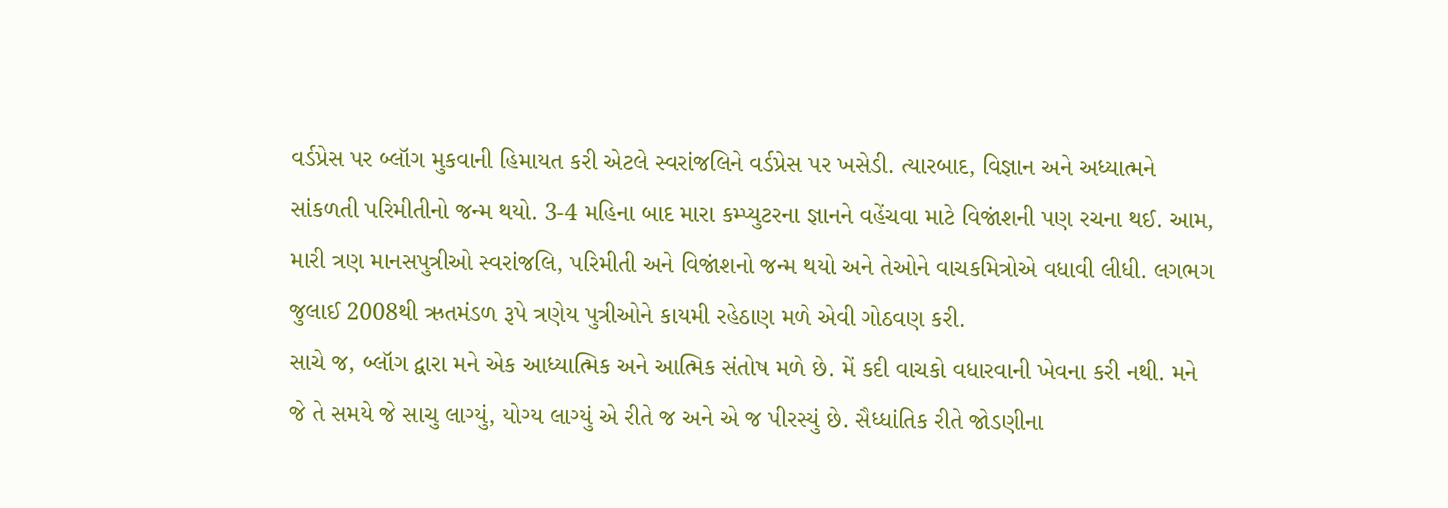વર્ડપ્રેસ પર બ્લૉગ મુકવાની હિમાયત કરી એટલે સ્વરાંજલિને વર્ડપ્રેસ પર ખસેડી. ત્યારબાદ, વિજ્ઞાન અને અધ્યાત્મને સાંકળતી પરિમીતીનો જન્મ થયો. 3-4 મહિના બાદ મારા કમ્પ્યુટરના જ્ઞાનને વહેંચવા માટે વિજાંશની પણ રચના થઈ. આમ, મારી ત્રણ માનસપુત્રીઓ સ્વરાંજલિ, પરિમીતી અને વિજાંશનો જન્મ થયો અને તેઓને વાચકમિત્રોએ વધાવી લીધી. લગભગ જુલાઈ 2008થી ઋતમંડળ રૂપે ત્રણેય પુત્રીઓને કાયમી રહેઠાણ મળે એવી ગોઠવણ કરી.
સાચે જ, બ્લૉગ દ્વારા મને એક આધ્યાત્મિક અને આત્મિક સંતોષ મળે છે. મેં કદી વાચકો વધારવાની ખેવના કરી નથી. મને જે તે સમયે જે સાચુ લાગ્યું, યોગ્ય લાગ્યું એ રીતે જ અને એ જ પીરસ્યું છે. સૈધ્ધાંતિક રીતે જોડણીના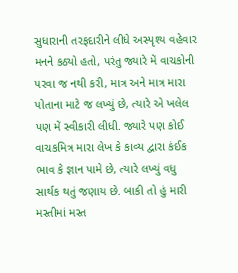સુધારાની તરફદારીને લીધે અસ્પૃશ્ય વહેવાર મનને કઠ્યો હતો, પરંતુ જ્યારે મેં વાચકોની પરવા જ નથી કરી, માત્ર અને માત્ર મારા પોતાના માટે જ લખ્યું છે, ત્યારે એ ખલેલ પણ મેં સ્વીકારી લીધી. જ્યારે પણ કોઈ વાચકમિત્ર મારા લેખ કે કાવ્ય દ્વારા કંઈક ભાવ કે જ્ઞાન પામે છે, ત્યારે લખ્યું વધુ સાર્થક થતું જણાય છે. બાકી તો હું મારી મસ્તીમાં મસ્ત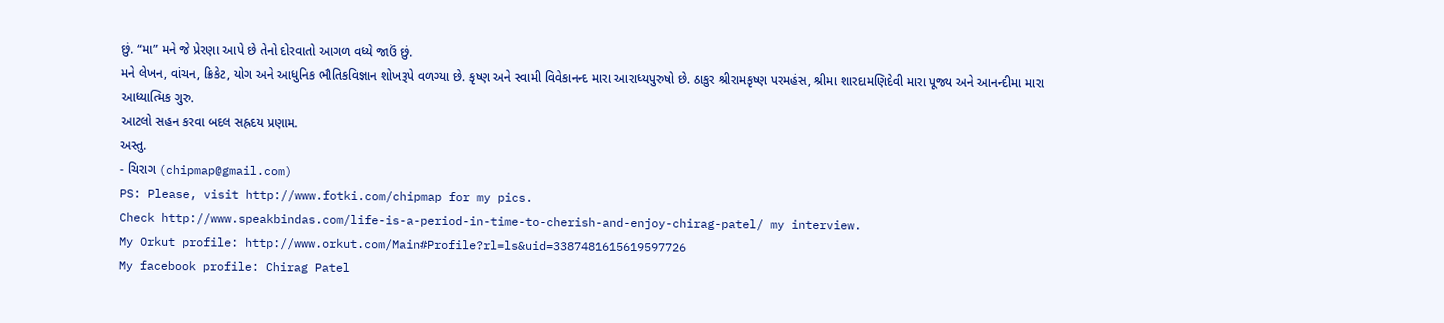છું. “મા” મને જે પ્રેરણા આપે છે તેનો દોરવાતો આગળ વધ્યે જાઉં છું.
મને લેખન, વાંચન, ક્રિકેટ, યોગ અને આધુનિક ભૌતિકવિજ્ઞાન શોખરૂપે વળગ્યા છે. કૃષ્ણ અને સ્વામી વિવેકાનન્દ મારા આરાધ્યપુરુષો છે. ઠાકુર શ્રીરામકૃષ્ણ પરમહંસ, શ્રીમા શારદામણિદેવી મારા પૂજ્ય અને આનન્દીમા મારા આધ્યાત્મિક ગુરુ.
આટલો સહન કરવા બદલ સહ્રદય પ્રણામ.
અસ્તુ.
- ચિરાગ (chipmap@gmail.com)
PS: Please, visit http://www.fotki.com/chipmap for my pics.
Check http://www.speakbindas.com/life-is-a-period-in-time-to-cherish-and-enjoy-chirag-patel/ my interview.
My Orkut profile: http://www.orkut.com/Main#Profile?rl=ls&uid=3387481615619597726
My facebook profile: Chirag Patel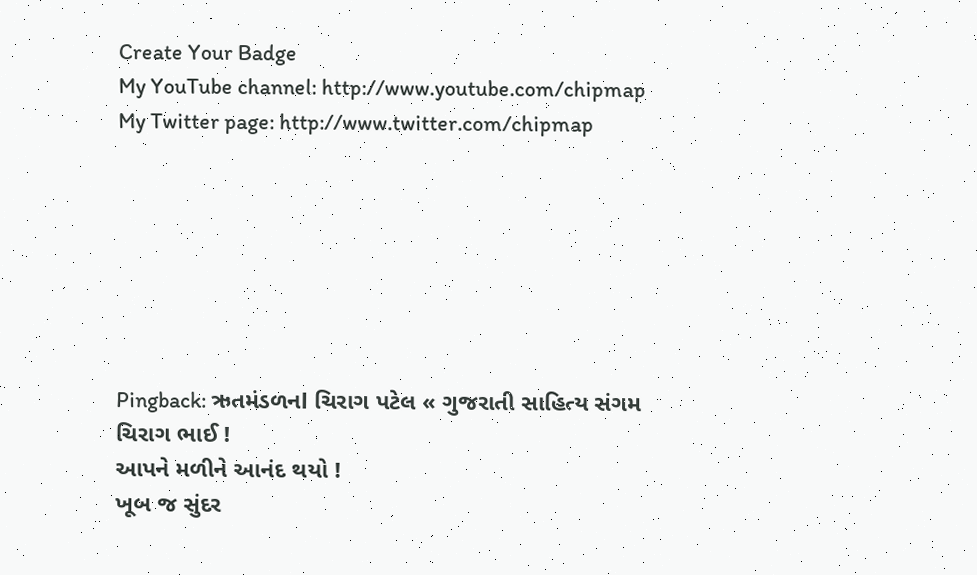Create Your Badge
My YouTube channel: http://www.youtube.com/chipmap
My Twitter page: http://www.twitter.com/chipmap







Pingback: ઋતમંડળનl ચિરાગ પટેલ « ગુજરાતી સાહિત્ય સંગમ
ચિરાગ ભાઈ !
આપને મળીને આનંદ થયો !
ખૂબ જ સુંદર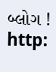બ્લોગ !
http: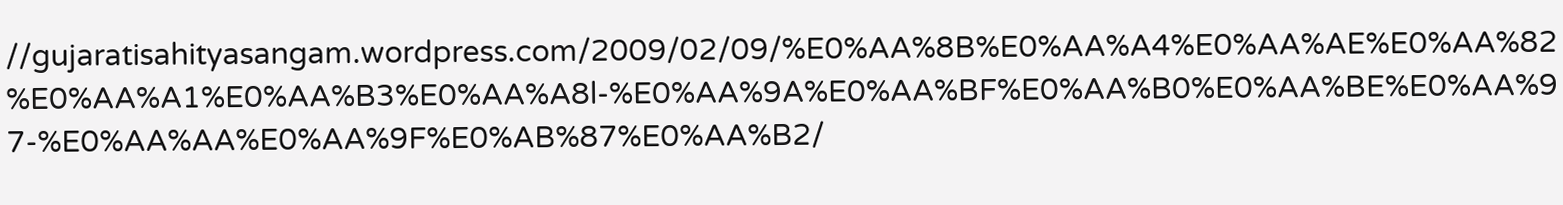//gujaratisahityasangam.wordpress.com/2009/02/09/%E0%AA%8B%E0%AA%A4%E0%AA%AE%E0%AA%82%E0%AA%A1%E0%AA%B3%E0%AA%A8l-%E0%AA%9A%E0%AA%BF%E0%AA%B0%E0%AA%BE%E0%AA%97-%E0%AA%AA%E0%AA%9F%E0%AB%87%E0%AA%B2/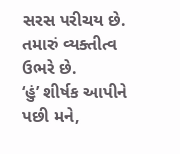સરસ પરીચય છે. તમારું વ્યક્તીત્વ ઉભરે છે.
‘હું’ શીર્ષક આપીને પછી મને,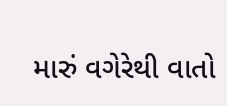મારું વગેરેથી વાતો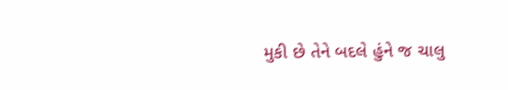મુકી છે તેને બદલે હુંને જ ચાલુ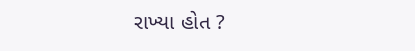રાખ્યા હોત ?